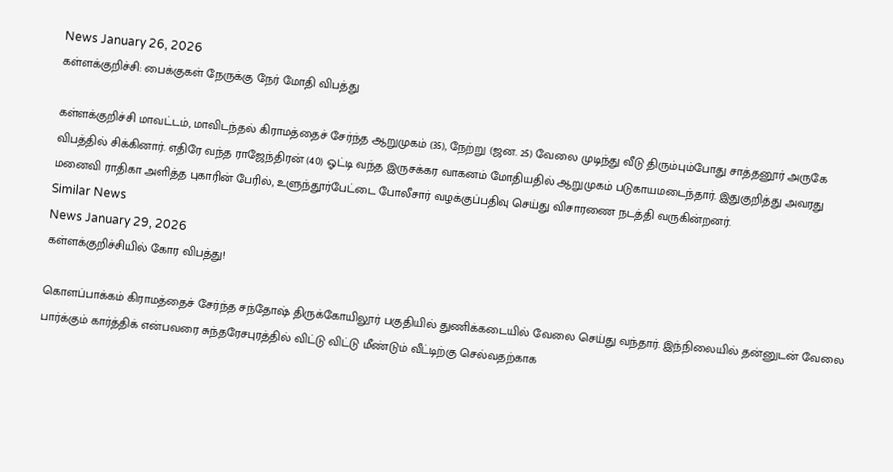News January 26, 2026
கள்ளக்குறிச்சி: பைக்குகள் நேருக்கு நேர் மோதி விபத்து

கள்ளக்குறிச்சி மாவட்டம், மாவிடந்தல் கிராமத்தைச் சேர்ந்த ஆறுமுகம் (35), நேற்று (ஜன. 25) வேலை முடிந்து வீடு திரும்பும்போது சாத்தனூர் அருகே விபத்தில் சிக்கினார். எதிரே வந்த ராஜேந்திரன் (40) ஓட்டி வந்த இருசக்கர வாகனம் மோதியதில் ஆறுமுகம் படுகாயமடைந்தார். இதுகுறித்து அவரது மனைவி ராதிகா அளித்த புகாரின் பேரில், உளுந்தூர்பேட்டை போலீசார் வழக்குப்பதிவு செய்து விசாரணை நடத்தி வருகின்றனர்.
Similar News
News January 29, 2026
கள்ளக்குறிச்சியில் கோர விபத்து!

கொளப்பாக்கம் கிராமத்தைச் சேர்ந்த சந்தோஷ் திருக்கோயிலூர் பகுதியில் துணிக்கடையில் வேலை செய்து வந்தார். இந்நிலையில் தன்னுடன் வேலை பார்க்கும் கார்த்திக் என்பவரை சுந்தரேசபுரத்தில் விட்டு விட்டு மீண்டும் வீட்டிற்கு செல்வதற்காக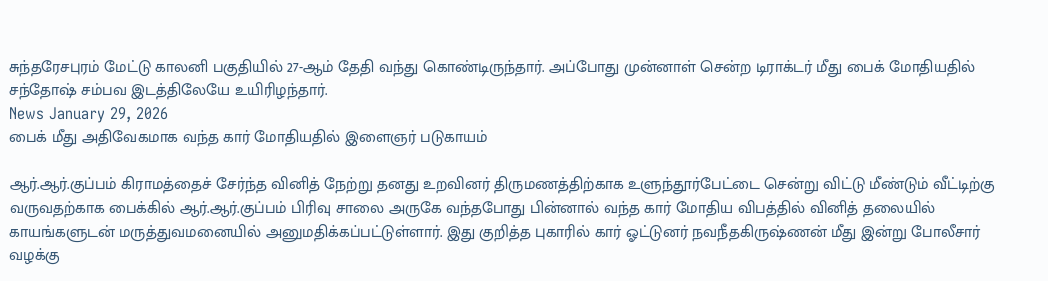சுந்தரேசபுரம் மேட்டு காலனி பகுதியில் 27-ஆம் தேதி வந்து கொண்டிருந்தார். அப்போது முன்னாள் சென்ற டிராக்டர் மீது பைக் மோதியதில் சந்தோஷ் சம்பவ இடத்திலேயே உயிரிழந்தார்.
News January 29, 2026
பைக் மீது அதிவேகமாக வந்த கார் மோதியதில் இளைஞர் படுகாயம்

ஆர்.ஆர்.குப்பம் கிராமத்தைச் சேர்ந்த வினித் நேற்று தனது உறவினர் திருமணத்திற்காக உளுந்தூர்பேட்டை சென்று விட்டு மீண்டும் வீட்டிற்கு வருவதற்காக பைக்கில் ஆர்.ஆர்.குப்பம் பிரிவு சாலை அருகே வந்தபோது பின்னால் வந்த கார் மோதிய விபத்தில் வினித் தலையில் காயங்களுடன் மருத்துவமனையில் அனுமதிக்கப்பட்டுள்ளார். இது குறித்த புகாரில் கார் ஓட்டுனர் நவநீதகிருஷ்ணன் மீது இன்று போலீசார் வழக்கு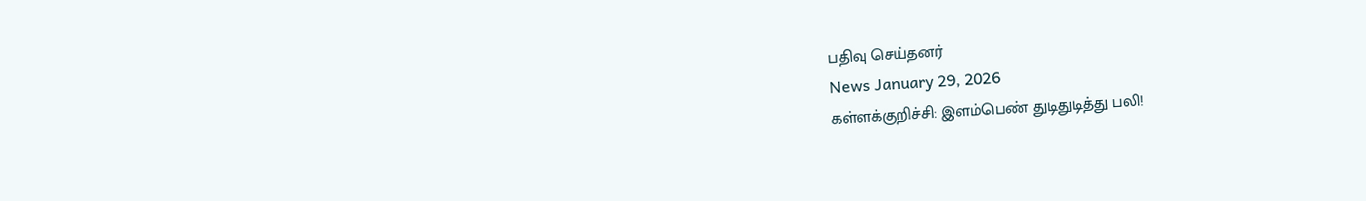பதிவு செய்தனர்
News January 29, 2026
கள்ளக்குறிச்சி: இளம்பெண் துடிதுடித்து பலி!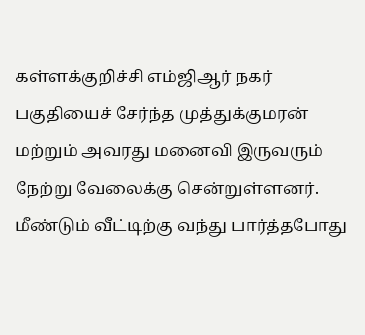கள்ளக்குறிச்சி எம்ஜிஆர் நகர் பகுதியைச் சேர்ந்த முத்துக்குமரன் மற்றும் அவரது மனைவி இருவரும் நேற்று வேலைக்கு சென்றுள்ளனர். மீண்டும் வீட்டிற்கு வந்து பார்த்தபோது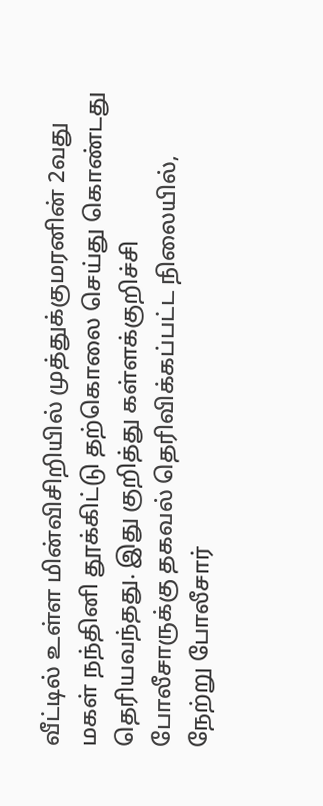வீட்டில் உள்ள மின்விசிறியில் முத்துக்குமரனின் 2வது மகள் நந்தினி தூக்கிட்டு தற்கொலை செய்து கொண்டது தெரியவந்தது. இது குறித்து கள்ளக்குறிச்சி போலீசாருக்கு தகவல் தெரிவிக்கப்பட்ட நிலையில், நேற்று போலீசார்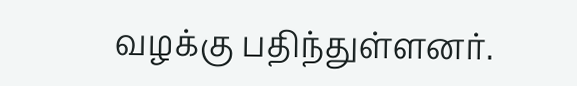வழக்கு பதிந்துள்ளனர்.